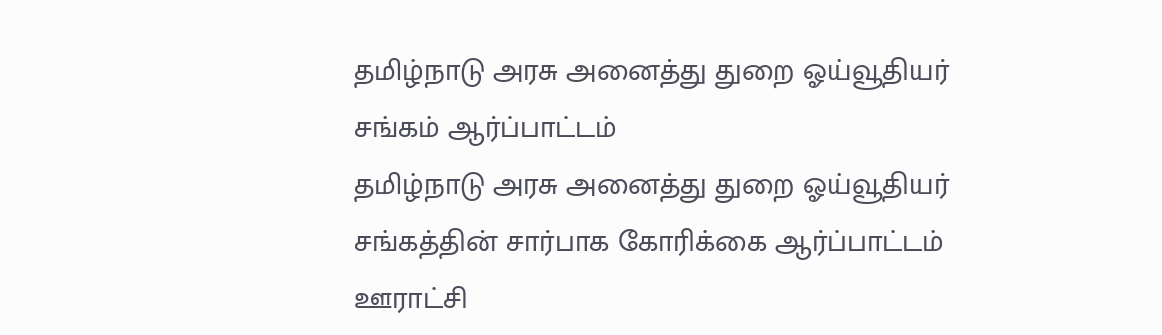தமிழ்நாடு அரசு அனைத்து துறை ஓய்வூதியர் சங்கம் ஆர்ப்பாட்டம்
தமிழ்நாடு அரசு அனைத்து துறை ஓய்வூதியர் சங்கத்தின் சார்பாக கோரிக்கை ஆர்ப்பாட்டம் ஊராட்சி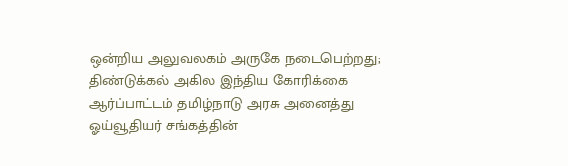ஒன்றிய அலுவலகம் அருகே நடைபெற்றது;
திண்டுக்கல் அகில இந்திய கோரிக்கை ஆர்ப்பாட்டம் தமிழ்நாடு அரசு அனைத்து ஓய்வூதியர் சங்கத்தின்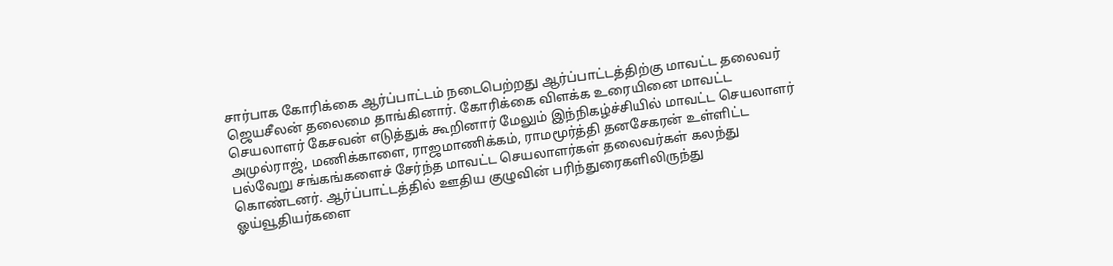சார்பாக கோரிக்கை ஆர்ப்பாட்டம் நடைபெற்றது ஆர்ப்பாட்டத்திற்கு மாவட்ட தலைவர் ஜெயசீலன் தலைமை தாங்கினார். கோரிக்கை விளக்க உரையினை மாவட்ட செயலாளர் கேசவன் எடுத்துக் கூறினார் மேலும் இந்நிகழ்ச்சியில் மாவட்ட செயலாளர் அமுல்ராஜ், மணிக்காளை, ராஜமாணிக்கம், ராமமூர்த்தி தனசேகரன் உள்ளிட்ட பல்வேறு சங்கங்களைச் சேர்ந்த மாவட்ட செயலாளர்கள் தலைவர்கள் கலந்து கொண்டனர். ஆர்ப்பாட்டத்தில் ஊதிய குழுவின் பரிந்துரைகளிலிருந்து ஓய்வூதியர்களை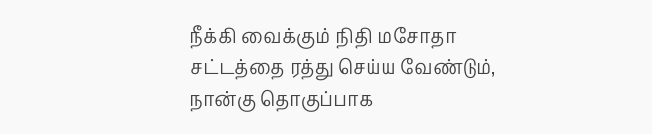நீக்கி வைக்கும் நிதி மசோதா சட்டத்தை ரத்து செய்ய வேண்டும், நான்கு தொகுப்பாக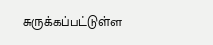சுருக்கப்பட்டுள்ள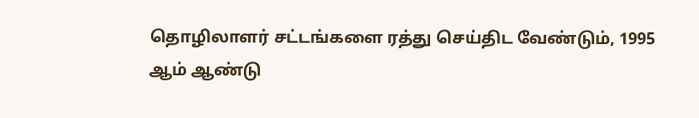தொழிலாளர் சட்டங்களை ரத்து செய்திட வேண்டும், 1995 ஆம் ஆண்டு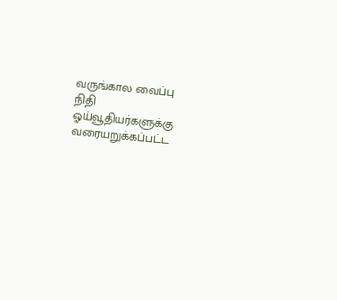வருங்கால வைப்பு நிதி ஓய்வூதியர்களுக்கு வரையறுக்கப்பட்ட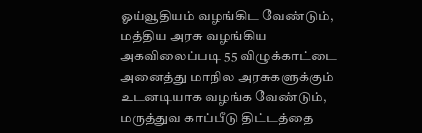ஓய்வூதியம் வழங்கிட வேண்டும், மத்திய அரசு வழங்கிய அகவிலைப்படி 55 விழுக்காட்டை அனைத்து மாநில அரசுகளுக்கும் உடனடியாக வழங்க வேண்டும், மருத்துவ காப்பீடு திட்டத்தை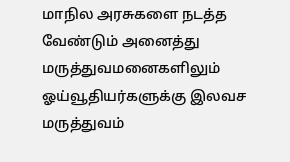மாநில அரசுகளை நடத்த வேண்டும் அனைத்து மருத்துவமனைகளிலும் ஓய்வூதியர்களுக்கு இலவச மருத்துவம்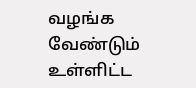வழங்க வேண்டும் உள்ளிட்ட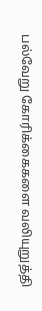பல்வேறு கோரிக்கைகளை வலியுறுத்தி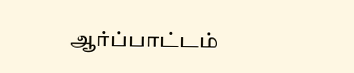ஆர்ப்பாட்டம்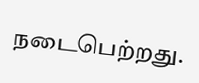நடைபெற்றது.